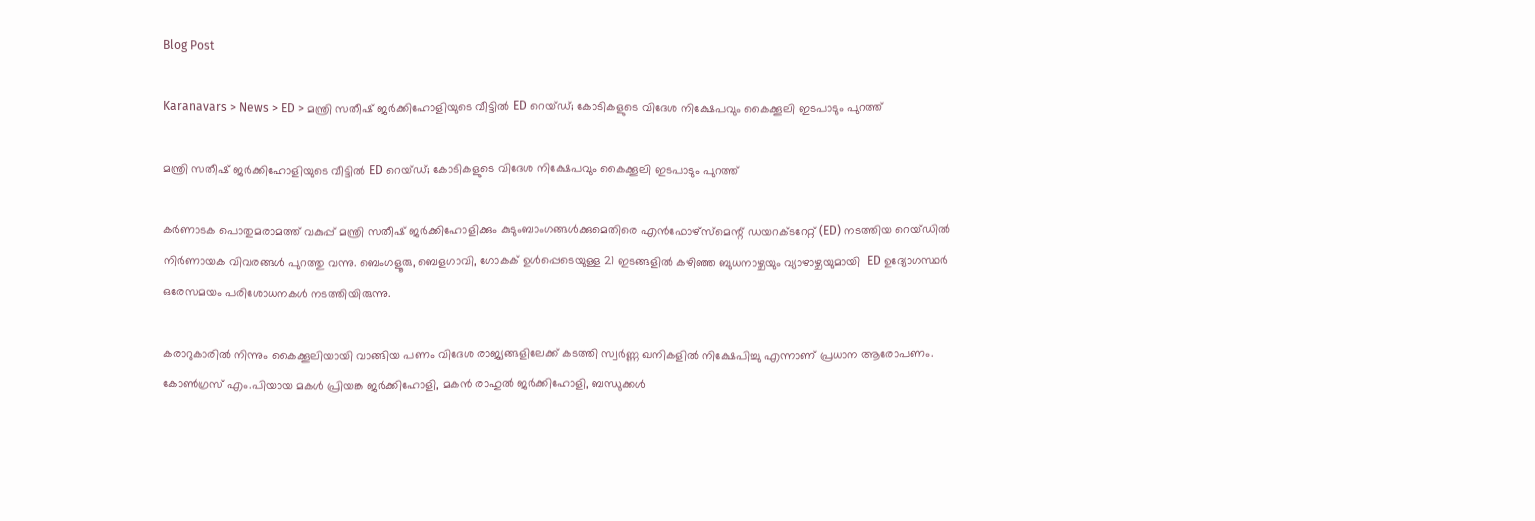Blog Post

Karanavars > News > ED > മന്ത്രി സതീഷ് ജർക്കിഹോളിയുടെ വീട്ടിൽ ED റെയ്ഡ്; കോടികളുടെ വിദേശ നിക്ഷേപവും കൈക്കൂലി ഇടപാടും പുറത്ത്

മന്ത്രി സതീഷ് ജർക്കിഹോളിയുടെ വീട്ടിൽ ED റെയ്ഡ്; കോടികളുടെ വിദേശ നിക്ഷേപവും കൈക്കൂലി ഇടപാടും പുറത്ത്

കർണാടക പൊതുമരാമത്ത് വകുപ്പ് മന്ത്രി സതീഷ് ജർക്കിഹോളിക്കും കുടുംബാംഗങ്ങൾക്കുമെതിരെ എൻഫോഴ്സ്മെന്റ് ഡയറക്ടറേറ്റ് (ED) നടത്തിയ റെയ്ഡിൽ നിർണായക വിവരങ്ങൾ പുറത്തു വന്നു. ബെംഗളൂരു, ബെളഗാവി, ഗോകക് ഉൾപ്പെടെയുള്ള 21 ഇടങ്ങളിൽ കഴിഞ്ഞ ബുധനാഴ്ചയും വ്യാഴാഴ്ചയുമായി  ED ഉദ്യോഗസ്ഥർ ഒരേസമയം പരിശോധനകൾ നടത്തിയിരുന്നു.

കരാറുകാരിൽ നിന്നും കൈക്കൂലിയായി വാങ്ങിയ പണം വിദേശ രാജ്യങ്ങളിലേക്ക് കടത്തി സ്വർണ്ണ ഖനികളിൽ നിക്ഷേപിച്ചു എന്നാണ് പ്രധാന ആരോപണം. കോൺഗ്രസ് എം.പിയായ മകൾ പ്രിയങ്ക ജർക്കിഹോളി, മകൻ രാഹുൽ ജർക്കിഹോളി, ബന്ധുക്കൾ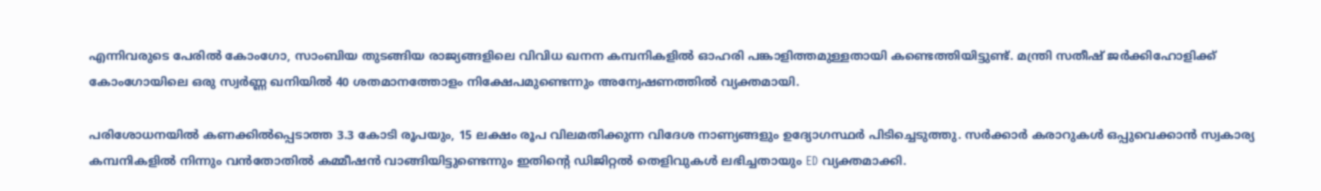എന്നിവരുടെ പേരിൽ കോംഗോ, സാംബിയ തുടങ്ങിയ രാജ്യങ്ങളിലെ വിവിധ ഖനന കമ്പനികളിൽ ഓഹരി പങ്കാളിത്തമുള്ളതായി കണ്ടെത്തിയിട്ടുണ്ട്. മന്ത്രി സതീഷ് ജർക്കിഹോളിക്ക് കോംഗോയിലെ ഒരു സ്വർണ്ണ ഖനിയിൽ 40 ശതമാനത്തോളം നിക്ഷേപമുണ്ടെന്നും അന്വേഷണത്തിൽ വ്യക്തമായി.

പരിശോധനയിൽ കണക്കിൽപ്പെടാത്ത 3.3 കോടി രൂപയും, 15 ലക്ഷം രൂപ വിലമതിക്കുന്ന വിദേശ നാണ്യങ്ങളും ഉദ്യോഗസ്ഥർ പിടിച്ചെടുത്തു. സർക്കാർ കരാറുകൾ ഒപ്പുവെക്കാൻ സ്വകാര്യ കമ്പനികളിൽ നിന്നും വൻതോതിൽ കമ്മീഷൻ വാങ്ങിയിട്ടുണ്ടെന്നും ഇതിന്റെ ഡിജിറ്റൽ തെളിവുകൾ ലഭിച്ചതായും ED വ്യക്തമാക്കി.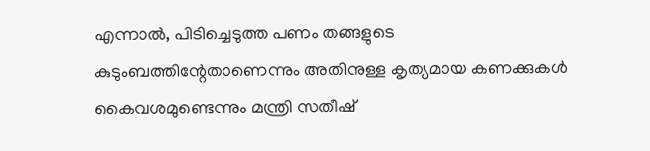എന്നാൽ, പിടിച്ചെടുത്ത പണം തങ്ങളുടെ കുടുംബത്തിന്റേതാണെന്നും അതിനുള്ള കൃത്യമായ കണക്കുകൾ കൈവശമുണ്ടെന്നും മന്ത്രി സതീഷ്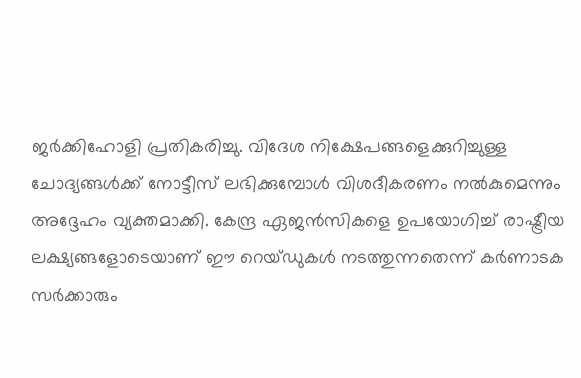ജർക്കിഹോളി പ്രതികരിച്ചു. വിദേശ നിക്ഷേപങ്ങളെക്കുറിച്ചുള്ള ചോദ്യങ്ങൾക്ക് നോട്ടീസ് ലഭിക്കുമ്പോൾ വിശദീകരണം നൽകുമെന്നും അദ്ദേഹം വ്യക്തമാക്കി. കേന്ദ്ര ഏജൻസികളെ ഉപയോഗിച്ച് രാഷ്ട്രീയ ലക്ഷ്യങ്ങളോടെയാണ് ഈ റെയ്ഡുകൾ നടത്തുന്നതെന്ന് കർണാടക സർക്കാരും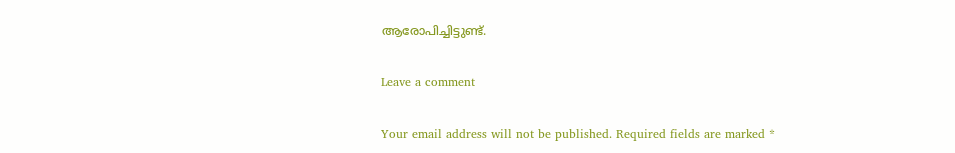ആരോപിച്ചിട്ടുണ്ട്.

Leave a comment

Your email address will not be published. Required fields are marked *